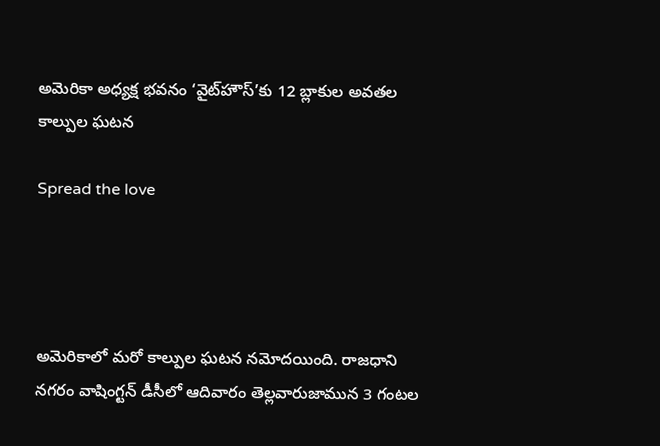అమెరికా అధ్యక్ష భవనం ‘వైట్‌హౌస్‌’కు 12 బ్లాకుల అవతల కాల్పుల ఘటన

Spread the love




అమెరికాలో మరో కాల్పుల ఘటన నమోదయింది. రాజధాని నగరం వాషింగ్టన్ డీసీలో ఆదివారం తెల్లవారుజామున 3 గంటల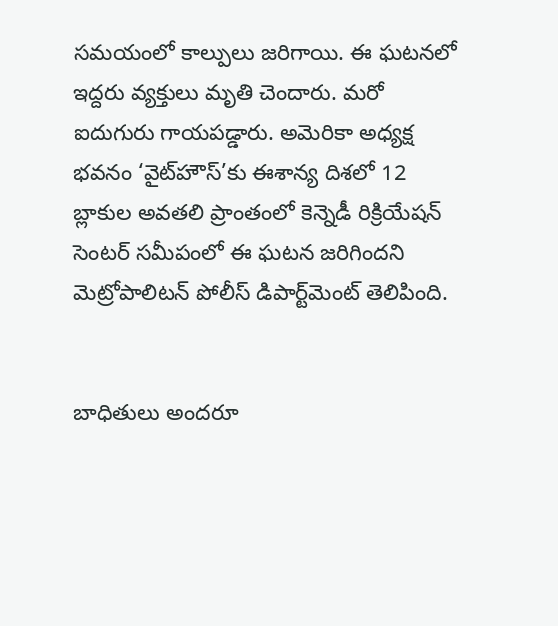సమయంలో కాల్పులు జరిగాయి. ఈ ఘటనలో ఇద్దరు వ్యక్తులు మృతి చెందారు. మరో ఐదుగురు గాయపడ్డారు. అమెరికా అధ్యక్ష భవనం ‘వైట్‌హౌస్’కు ఈశాన్య దిశలో 12 బ్లాకుల అవతలి ప్రాంతంలో కెన్నెడీ రిక్రియేషన్ సెంటర్‌ సమీపంలో ఈ ఘటన జరిగిందని మెట్రోపాలిటన్ పోలీస్ డిపార్ట్‌మెంట్ తెలిపింది.


బాధితులు అందరూ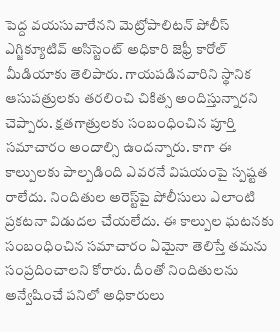పెద్ద వయసువారేనని మెట్రోపాలిటన్ పోలీస్ ఎగ్జిక్యూటివ్ అసిస్టెంట్ అధికారి జెఫ్రీ కారోల్ మీడియాకు తెలిపారు. గాయపడినవారిని స్థానిక ఆసుపత్రులకు తరలించి చికిత్స అందిస్తున్నారని చెప్పారు. క్షతగాత్రులకు సంబంధించిన పూర్తి సమాచారం అందాల్సి ఉందన్నారు. కాగా ఈ  కాల్పులకు పాల్పడింది ఎవరనే విషయంపై స్పష్టత రాలేదు. నిందితుల అరెస్ట్‌పై పోలీసులు ఎలాంటి ప్రకటనా విడుదల చేయలేదు. ఈ కాల్పుల ఘటనకు సంబంధించిన సమాచారం ఏమైనా తెలిస్తే తమను సంప్రదించాలని కోరారు. దీంతో నిందితులను అన్వేషించే పనిలో అధికారులు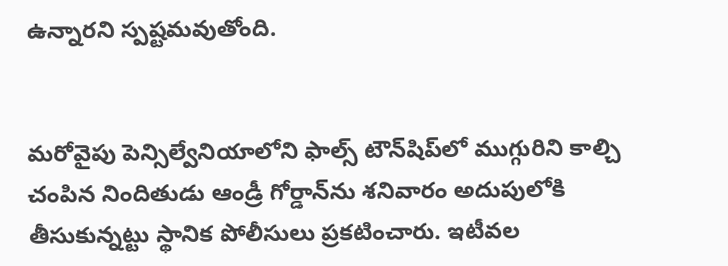ఉన్నారని స్పష్టమవుతోంది.


మరోవైపు పెన్సిల్వేనియాలోని ఫాల్స్ టౌన్‌షిప్‌లో ముగ్గురిని కాల్చి చంపిన నిందితుడు ఆండ్రీ గోర్డాన్‌ను శనివారం అదుపులోకి తీసుకున్నట్టు స్థానిక పోలీసులు ప్రకటించారు. ఇటీవల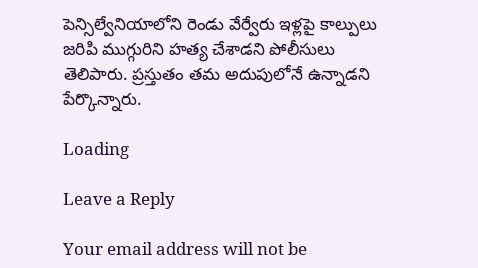పెన్సిల్వేనియాలోని రెండు వేర్వేరు ఇళ్లపై కాల్పులు జరిపి ముగ్గురిని హత్య చేశాడని పోలీసులు తెలిపారు. ప్రస్తుతం తమ అదుపులోనే ఉన్నాడని పేర్కొన్నారు.

Loading

Leave a Reply

Your email address will not be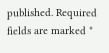published. Required fields are marked *